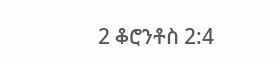2 ቆሮንቶስ 2:4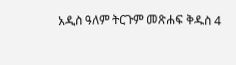አዲስ ዓለም ትርጉም መጽሐፍ ቅዱስ 4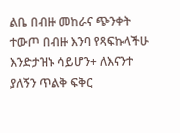ልቤ በብዙ መከራና ጭንቀት ተውጦ በብዙ እንባ የጻፍኩላችሁ እንድታዝኑ ሳይሆን+ ለእናንተ ያለኝን ጥልቅ ፍቅር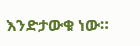እንድታውቁ ነው።